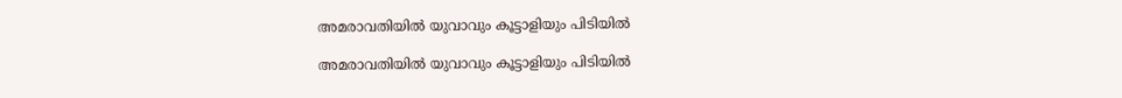അമരാവതിയിൽ യുവാവും കൂട്ടാളിയും പിടിയിൽ

അമരാവതിയിൽ യുവാവും കൂട്ടാളിയും പിടിയിൽ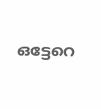ഒട്ടേറെ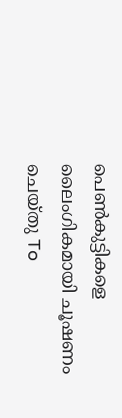പെൺകുട്ടികളെ ലൈംഗികമായി ചൂഷണം ചെയ്തു To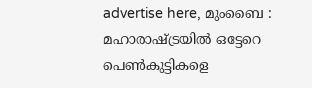advertise here, മുംബൈ : മഹാരാഷ്ട്രയിൽ ഒട്ടേറെ പെൺകുട്ടികളെ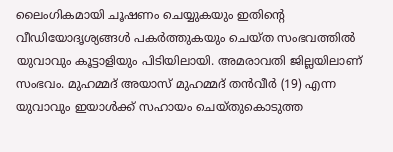ലൈംഗികമായി ചൂഷണം ചെയ്യുകയും ഇതിന്റെ വീഡിയോദൃശ്യങ്ങൾ പകർത്തുകയും ചെയ്ത സംഭവത്തിൽ യുവാവും കൂട്ടാളിയും പിടിയിലായി. അമരാവതി ജില്ലയിലാണ് സംഭവം. മുഹമ്മദ് അയാസ് മുഹമ്മദ് തൻവീർ (19) എന്ന യുവാവും ഇയാൾക്ക് സഹായം ചെയ്തുകൊടുത്ത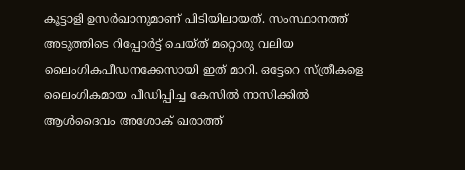കൂട്ടാളി ഉസർഖാനുമാണ് പിടിയിലായത്. സംസ്ഥാനത്ത് അടുത്തിടെ റിപ്പോർട്ട് ചെയ്ത് മറ്റൊരു വലിയ ലൈംഗികപീഡനക്കേസായി ഇത് മാറി. ഒട്ടേറെ സ്ത്രീകളെ ലൈംഗികമായ പീഡിപ്പിച്ച കേസിൽ നാസിക്കിൽ ആൾദൈവം അശോക് ഖരാത്ത്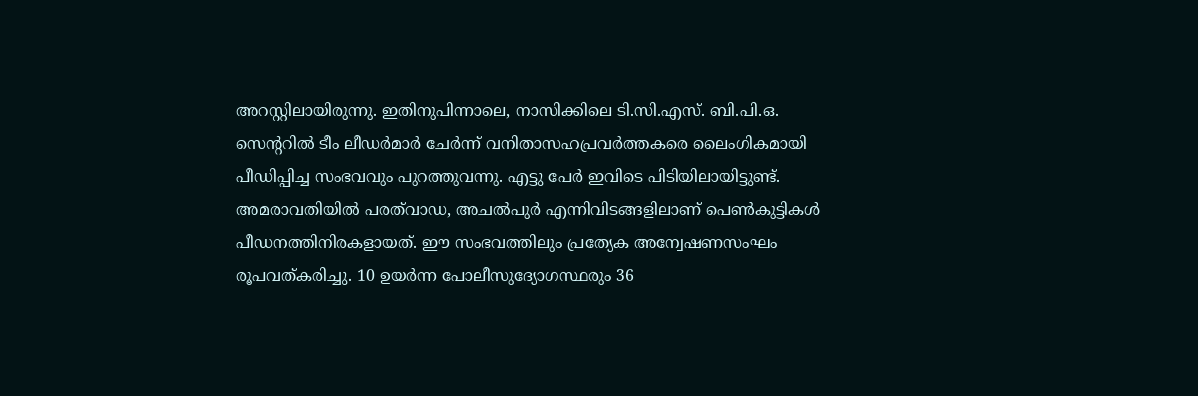അറസ്റ്റിലായിരുന്നു. ഇതിനുപിന്നാലെ, നാസിക്കിലെ ടി.സി.എസ്. ബി.പി.ഒ. സെന്ററിൽ ടീം ലീഡർമാർ ചേർന്ന് വനിതാസഹപ്രവർത്തകരെ ലൈംഗികമായി പീഡിപ്പിച്ച സംഭവവും പുറത്തുവന്നു. എട്ടു പേർ ഇവിടെ പിടിയിലായിട്ടുണ്ട്. അമരാവതിയിൽ പരത്‌വാഡ, അചൽപുർ എന്നിവിടങ്ങളിലാണ് പെൺകുട്ടികൾ പീഡനത്തിനിരകളായത്. ഈ സംഭവത്തിലും പ്രത്യേക അന്വേഷണസംഘം രൂപവത്കരിച്ചു. 10 ഉയർന്ന പോലീസുദ്യോഗസ്ഥരും 36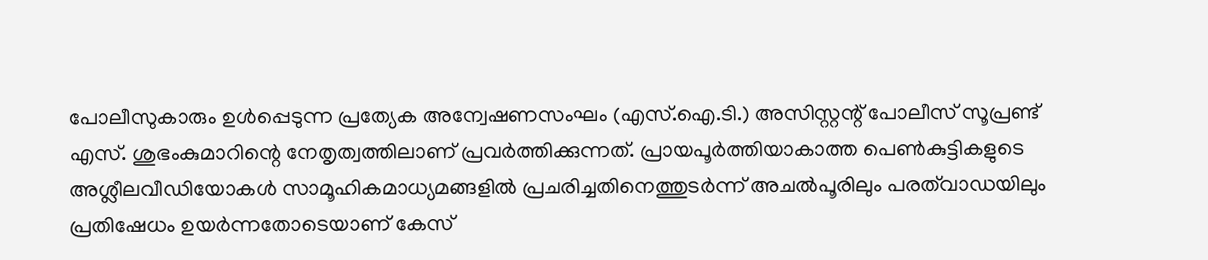പോലീസുകാരും ഉൾപ്പെടുന്ന പ്രത്യേക അന്വേഷണസംഘം (എസ്.ഐ.ടി.) അസിസ്റ്റന്റ് പോലീസ് സൂപ്രണ്ട്‌ എസ്. ശുഭംകുമാറിന്റെ നേതൃത്വത്തിലാണ് പ്രവർത്തിക്കുന്നത്. പ്രായപൂർത്തിയാകാത്ത പെൺകുട്ടികളുടെ അശ്ലീലവീഡിയോകൾ സാമൂഹികമാധ്യമങ്ങളിൽ പ്രചരിച്ചതിനെത്തുടർന്ന് അചൽപൂരിലും പരത്‌വാഡയിലും പ്രതിഷേധം ഉയർന്നതോടെയാണ് കേസ്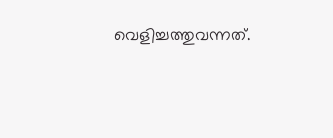വെളിച്ചത്തുവന്നത്.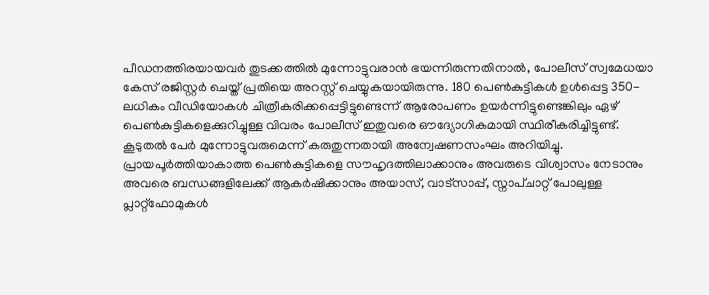പീഡനത്തിരയായവർ തുടക്കത്തിൽ മുന്നോട്ടുവരാൻ ഭയന്നിരുന്നതിനാൽ, പോലീസ് സ്വമേധയാ കേസ് രജിസ്റ്റർ ചെയ്ത് പ്രതിയെ അറസ്റ്റ് ചെയ്യുകയായിരുന്നു. 180 പെൺകുട്ടികൾ ഉൾപ്പെട്ട 350-ലധികം വീഡിയോകൾ ചിത്രീകരിക്കപ്പെട്ടിട്ടുണ്ടെന്ന് ആരോപണം ഉയർന്നിട്ടുണ്ടെങ്കിലും ഏഴ് പെൺകുട്ടികളെക്കുറിച്ചുള്ള വിവരം പോലീസ് ഇതുവരെ ഔദ്യോഗികമായി സ്ഥിരീകരിച്ചിട്ടുണ്ട്. കൂടുതൽ പേർ മുന്നോട്ടുവരുമെന്ന് കരുതുന്നതായി അന്വേഷണസംഘം അറിയിച്ചു. പ്രായപൂർത്തിയാകാത്ത പെൺകുട്ടികളെ സൗഹൃദത്തിലാക്കാനും അവരുടെ വിശ്വാസം നേടാനും അവരെ ബന്ധങ്ങളിലേക്ക് ആകർഷിക്കാനും അയാസ്, വാട്സാപ്പ്, സ്നാപ്ചാറ്റ് പോലുള്ള പ്ലാറ്റ്ഫോമുകൾ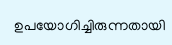ഉപയോഗിച്ചിരുന്നതായി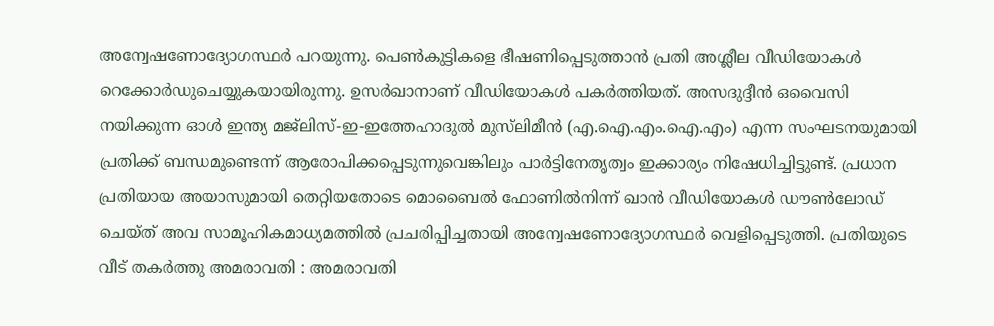അന്വേഷണോദ്യോഗസ്ഥർ പറയുന്നു. പെൺകുട്ടികളെ ഭീഷണിപ്പെടുത്താൻ പ്രതി അശ്ലീല വീഡിയോകൾ റെക്കോർഡുചെയ്യുകയായിരുന്നു. ഉസർഖാനാണ് വീഡിയോകൾ പകർത്തിയത്. അസദുദ്ദീൻ ഒവൈസി നയിക്കുന്ന ഓൾ ഇന്ത്യ മജ്‌ലിസ്-ഇ-ഇത്തേഹാദുൽ മുസ്‌ലിമീൻ (എ.ഐ.എം.ഐ.എം) എന്ന സംഘടനയുമായി പ്രതിക്ക് ബന്ധമുണ്ടെന്ന് ആരോപിക്കപ്പെടുന്നുവെങ്കിലും പാർട്ടിനേതൃത്വം ഇക്കാര്യം നിഷേധിച്ചിട്ടുണ്ട്. പ്രധാന പ്രതിയായ അയാസുമായി തെറ്റിയതോടെ മൊബൈൽ ഫോണിൽനിന്ന് ഖാൻ വീഡിയോകൾ ഡൗൺലോഡ് ചെയ്ത് അവ സാമൂഹികമാധ്യമത്തിൽ പ്രചരിപ്പിച്ചതായി അന്വേഷണോദ്യോഗസ്ഥർ വെളിപ്പെടുത്തി. പ്രതിയുടെ വീട് തകർത്തു അമരാവതി : അമരാവതി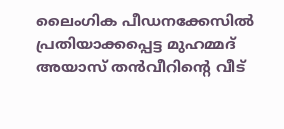ലൈംഗിക പീഡനക്കേസിൽ പ്രതിയാക്കപ്പെട്ട മുഹമ്മദ് അയാസ് തൻവീറിന്റെ വീട്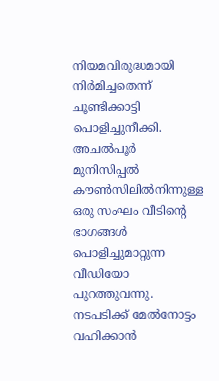നിയമവിരുദ്ധമായി നിർമിച്ചതെന്ന് ചൂണ്ടിക്കാട്ടി പൊളിച്ചുനീക്കി. അചൽപൂർ മുനിസിപ്പൽ കൗൺസിലിൽനിന്നുള്ള ഒരു സംഘം വീടിന്റെ ഭാഗങ്ങൾ പൊളിച്ചുമാറ്റുന്ന വീഡിയോ പുറത്തുവന്നു. നടപടിക്ക് മേൽനോട്ടം വഹിക്കാൻ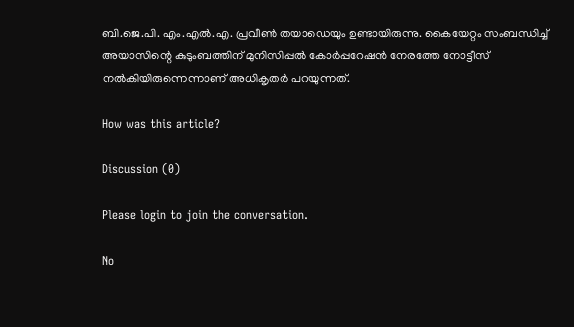ബി.ജെ.പി. എം.എൽ.എ. പ്രവീൺ തയാഡെയും ഉണ്ടായിരുന്നു. കൈയേറ്റം സംബന്ധിച്ച് അയാസിന്റെ കുടുംബത്തിന് മുനിസിപ്പൽ കോർപ്പറേഷൻ നേരത്തേ നോട്ടീസ് നൽകിയിരുന്നെന്നാണ് അധികൃതർ പറയുന്നത്.

How was this article?

Discussion (0)

Please login to join the conversation.

No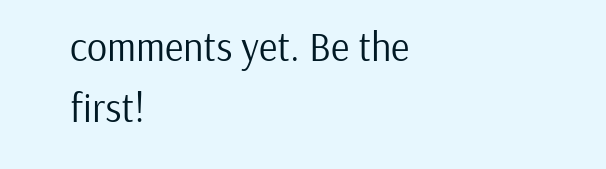comments yet. Be the first!